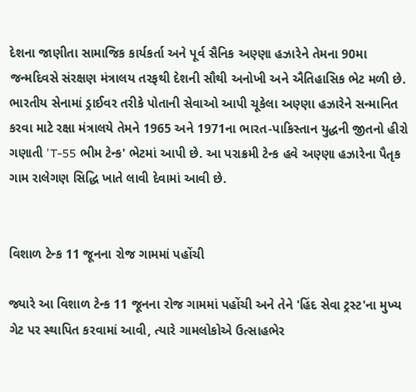દેશના જાણીતા સામાજિક કાર્યકર્તા અને પૂર્વ સૈનિક અણ્ણા હઝારેને તેમના 90મા જન્મદિવસે સંરક્ષણ મંત્રાલય તરફથી દેશની સૌથી અનોખી અને ઐતિહાસિક ભેટ મળી છે. ભારતીય સેનામાં ડ્રાઈવર તરીકે પોતાની સેવાઓ આપી ચૂકેલા અણ્ણા હઝારેને સન્માનિત કરવા માટે રક્ષા મંત્રાલયે તેમને 1965 અને 1971ના ભારત-પાકિસ્તાન યુદ્ધની જીતનો હીરો ગણાતી 'T-55 ભીમ ટેન્ક' ભેટમાં આપી છે. આ પરાક્રમી ટેન્ક હવે અણ્ણા હઝારેના પૈતૃક ગામ રાલેગણ સિદ્ધિ ખાતે લાવી દેવામાં આવી છે.


વિશાળ ટેન્ક 11 જૂનના રોજ ગામમાં પહોંચી

જ્યારે આ વિશાળ ટેન્ક 11 જૂનના રોજ ગામમાં પહોંચી અને તેને 'હિંદ સેવા ટ્રસ્ટ'ના મુખ્ય ગેટ પર સ્થાપિત કરવામાં આવી, ત્યારે ગામલોકોએ ઉત્સાહભેર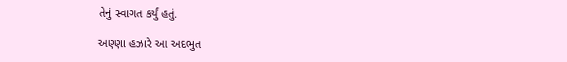તેનું સ્વાગત કર્યું હતું.

અણ્ણા હઝારે આ અદભુત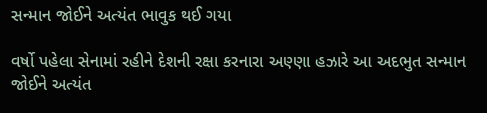સન્માન જોઈને અત્યંત ભાવુક થઈ ગયા

વર્ષો પહેલા સેનામાં રહીને દેશની રક્ષા કરનારા અણ્ણા હઝારે આ અદભુત સન્માન જોઈને અત્યંત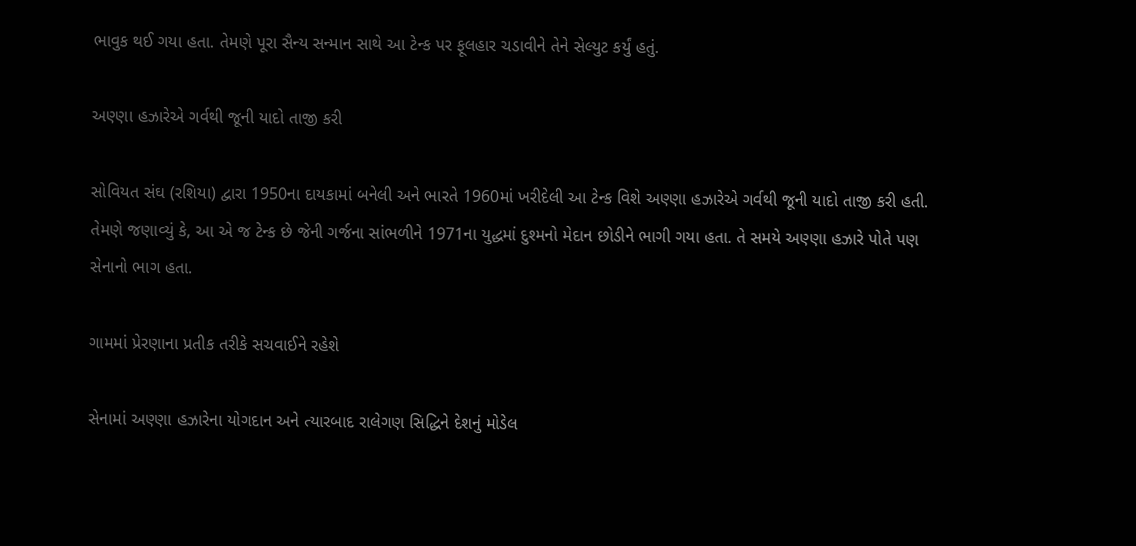ભાવુક થઈ ગયા હતા. તેમણે પૂરા સૈન્ય સન્માન સાથે આ ટેન્ક પર ફૂલહાર ચડાવીને તેને સેલ્યુટ કર્યું હતું.

અણ્ણા હઝારેએ ગર્વથી જૂની યાદો તાજી કરી

સોવિયત સંઘ (રશિયા) દ્વારા 1950ના દાયકામાં બનેલી અને ભારતે 1960માં ખરીદેલી આ ટેન્ક વિશે અણ્ણા હઝારેએ ગર્વથી જૂની યાદો તાજી કરી હતી. તેમણે જણાવ્યું કે, આ એ જ ટેન્ક છે જેની ગર્જના સાંભળીને 1971ના યુદ્ધમાં દુશ્મનો મેદાન છોડીને ભાગી ગયા હતા. તે સમયે અણ્ણા હઝારે પોતે પણ સેનાનો ભાગ હતા.

ગામમાં પ્રેરણાના પ્રતીક તરીકે સચવાઈને રહેશે

સેનામાં અણ્ણા હઝારેના યોગદાન અને ત્યારબાદ રાલેગણ સિદ્ધિને દેશનું મોડેલ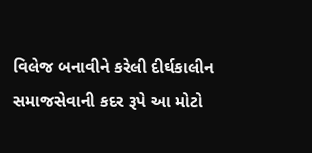વિલેજ બનાવીને કરેલી દીર્ઘકાલીન સમાજસેવાની કદર રૂપે આ મોટો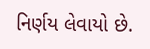નિર્ણય લેવાયો છે.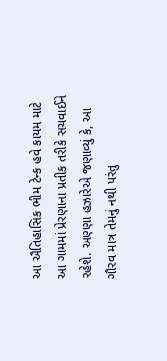આ ઐતિહાસિક ભીમ ટેન્ક હવે કાયમ માટે આ ગામમાં પ્રેરણાના પ્રતીક તરીકે સચવાઈને રહેશે. અણ્ણા હઝારેએ જણાવ્યું કે, આ ગૌરવ માત્ર તેમનું નથી પરંતુ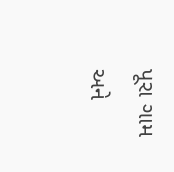પૂરા ગામ અને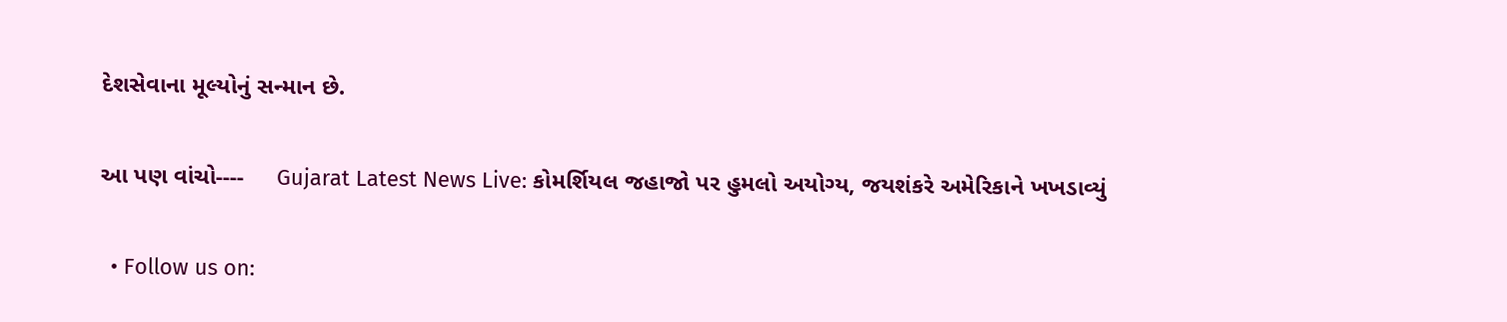દેશસેવાના મૂલ્યોનું સન્માન છે.


આ પણ વાંચો----     Gujarat Latest News Live: કોમર્શિયલ જહાજો પર હુમલો અયોગ્ય, જયશંકરે અમેરિકાને ખખડાવ્યું


  • Follow us on: